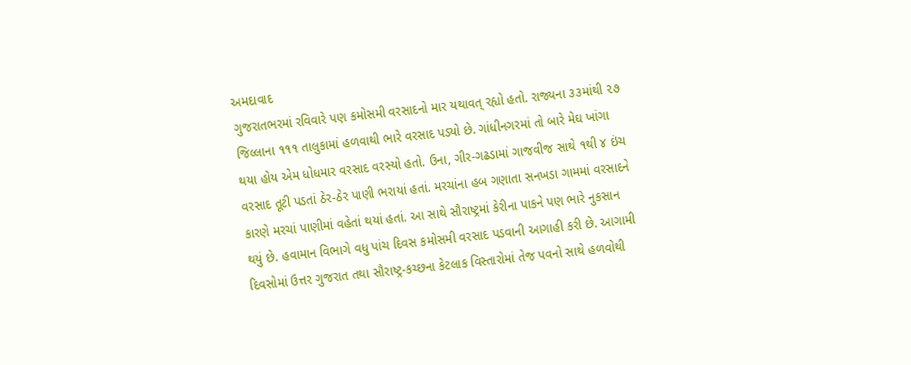અમદાવાદ
ગુજરાતભરમાં રવિવારે પણ કમોસમી વરસાદનો માર યથાવત્ રહ્યો હતો. રાજ્યના ૩૩માંથી ૨૭ જિલ્લાના ૧૧૧ તાલુકામાં હળવાથી ભારે વરસાદ પડ્યો છે. ગાંધીનગરમાં તો બારે મેઘ ખાંગા થયા હોય એમ ધોધમાર વરસાદ વરસ્યો હતો. ઉના, ગીર-ગઢડામાં ગાજવીજ સાથે ૧થી ૪ ઇંચ વરસાદ તૂટી પડતાં ઠેર-ઠેર પાણી ભરાયાં હતાં. મરચાંના હબ ગણાતા સનખડા ગામમાં વરસાદને કારણે મરચાં પાણીમાં વહેતાં થયાં હતાં. આ સાથે સૌરાષ્ટ્રમાં કેરીના પાકને પણ ભારે નુકસાન થયું છે. હવામાન વિભાગે વધુ પાંચ દિવસ કમોસમી વરસાદ પડવાની આગાહી કરી છે. આગામી દિવસોમાં ઉત્તર ગુજરાત તથા સૌરાષ્ટ્ર-કચ્છના કેટલાક વિસ્તારોમાં તેજ પવનો સાથે હળવોથી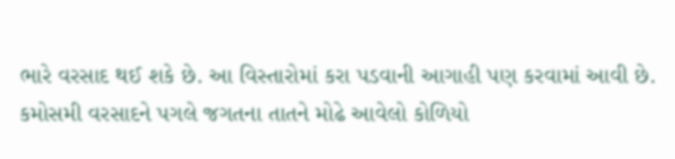ભારે વરસાદ થઈ શકે છે. આ વિસ્તારોમાં કરા પડવાની આગાહી પણ કરવામાં આવી છે. કમોસમી વરસાદને પગલે જગતના તાતને મોઢે આવેલો કોળિયો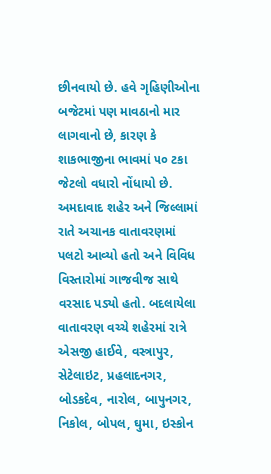છીનવાયો છે. હવે ગૃહિણીઓના બજેટમાં પણ માવઠાનો માર લાગવાનો છે, કારણ કે શાકભાજીના ભાવમાં ૫૦ ટકા જેટલો વધારો નોંધાયો છે. અમદાવાદ શહેર અને જિલ્લામાં રાતે અચાનક વાતાવરણમાં પલટો આવ્યો હતો અને વિવિધ વિસ્તારોમાં ગાજવીજ સાથે વરસાદ પડ્યો હતો. બદલાયેલા વાતાવરણ વચ્ચે શહેરમાં રાત્રે એસજી હાઈવે, વસ્ત્રાપુર, સેટેલાઇટ, પ્રહલાદનગર, બોડકદેવ, નારોલ, બાપુનગર, નિકોલ, બોપલ, ઘુમા, ઇસ્કોન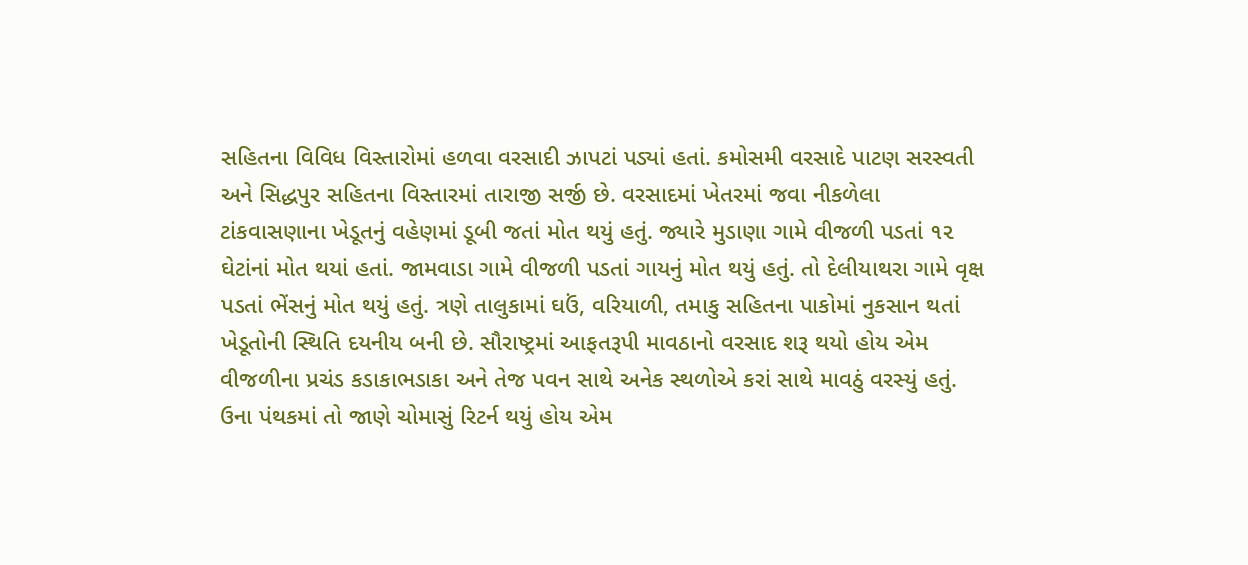સહિતના વિવિધ વિસ્તારોમાં હળવા વરસાદી ઝાપટાં પડ્યાં હતાં. કમોસમી વરસાદે પાટણ સરસ્વતી અને સિદ્ધપુર સહિતના વિસ્તારમાં તારાજી સર્જી છે. વરસાદમાં ખેતરમાં જવા નીકળેલા ટાંકવાસણાના ખેડૂતનું વહેણમાં ડૂબી જતાં મોત થયું હતું. જ્યારે મુડાણા ગામે વીજળી પડતાં ૧૨ ઘેટાંનાં મોત થયાં હતાં. જામવાડા ગામે વીજળી પડતાં ગાયનું મોત થયું હતું. તો દેલીયાથરા ગામે વૃક્ષ પડતાં ભેંસનું મોત થયું હતું. ત્રણે તાલુકામાં ઘઉં, વરિયાળી, તમાકુ સહિતના પાકોમાં નુકસાન થતાં ખેડૂતોની સ્થિતિ દયનીય બની છે. સૌરાષ્ટ્રમાં આફતરૂપી માવઠાનો વરસાદ શરૂ થયો હોય એમ વીજળીના પ્રચંડ કડાકાભડાકા અને તેજ પવન સાથે અનેક સ્થળોએ કરાં સાથે માવઠું વરસ્યું હતું. ઉના પંથકમાં તો જાણે ચોમાસું રિટર્ન થયું હોય એમ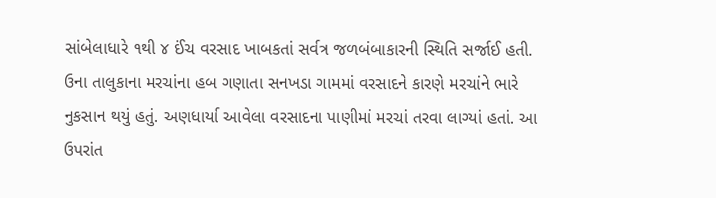સાંબેલાધારે ૧થી ૪ ઈંચ વરસાદ ખાબકતાં સર્વત્ર જળબંબાકારની સ્થિતિ સર્જાઈ હતી. ઉના તાલુકાના મરચાંના હબ ગણાતા સનખડા ગામમાં વરસાદને કારણે મરચાંને ભારે નુકસાન થયું હતું. અણધાર્યા આવેલા વરસાદના પાણીમાં મરચાં તરવા લાગ્યાં હતાં. આ ઉપરાંત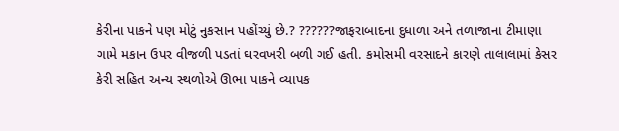કેરીના પાકને પણ મોટું નુકસાન પહોંચ્યું છે.? ??????જાફરાબાદના દુધાળા અને તળાજાના ટીમાણા ગામે મકાન ઉપર વીજળી પડતાં ઘરવખરી બળી ગઈ હતી. કમોસમી વરસાદને કારણે તાલાલામાં કેસર કેરી સહિત અન્ય સ્થળોએ ઊભા પાકને વ્યાપક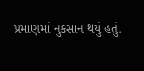પ્રમાણમાં નુકસાન થયું હતું.